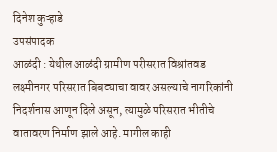दिनेश कुऱ्हाडे
उपसंपादक
आळंदी : येथील आळंदी ग्रामीण परीसरात विश्रांतवड लक्ष्मीनगर परिसरात बिबट्याचा वावर असल्याचे नागरिकांनी निदर्शनास आणून दिले असून, त्यामुळे परिसरात भीतीचे वातावरण निर्माण झाले आहे. मागील काही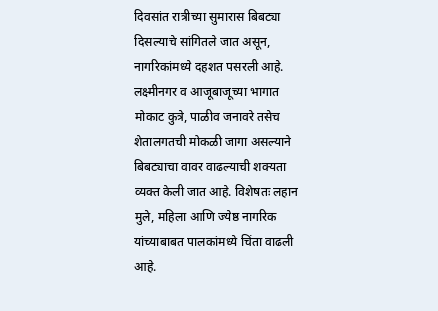दिवसांत रात्रीच्या सुमारास बिबट्या दिसल्याचे सांगितले जात असून, नागरिकांमध्ये दहशत पसरली आहे.
लक्ष्मीनगर व आजूबाजूच्या भागात मोकाट कुत्रे, पाळीव जनावरे तसेच शेतालगतची मोकळी जागा असल्याने बिबट्याचा वावर वाढल्याची शक्यता व्यक्त केली जात आहे. विशेषतः लहान मुले, महिला आणि ज्येष्ठ नागरिक यांच्याबाबत पालकांमध्ये चिंता वाढली आहे.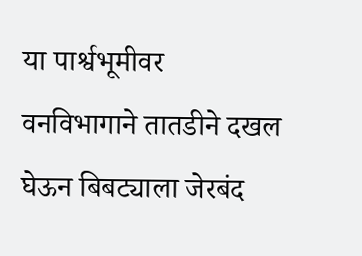या पार्श्वभूमीवर वनविभागाने तातडीने दखल घेऊन बिबट्याला जेरबंद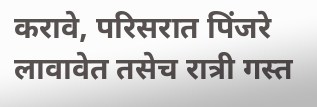करावे, परिसरात पिंजरे लावावेत तसेच रात्री गस्त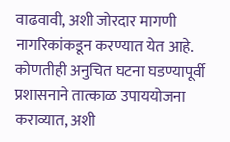वाढवावी, अशी जोरदार मागणी नागरिकांकडून करण्यात येत आहे. कोणतीही अनुचित घटना घडण्यापूर्वी प्रशासनाने तात्काळ उपाययोजना कराव्यात, अशी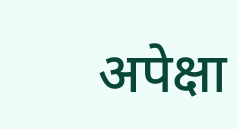अपेक्षा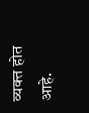व्यक्त होत आहे.